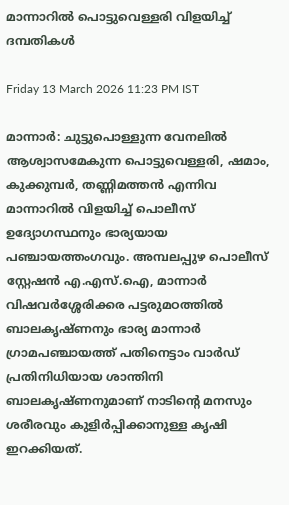മാന്നാറിൽ പൊട്ടുവെള്ളരി വിളയിച്ച് ദമ്പതികൾ

Friday 13 March 2026 11:23 PM IST

മാന്നാർ: ചുട്ടുപൊള്ളുന്ന വേനലിൽ ആശ്വാസമേകുന്ന പൊട്ടുവെള്ളരി, ഷമാം, കുക്കുമ്പർ, തണ്ണിമത്തൻ എന്നിവ മാന്നാറിൽ വിളയിച്ച് പൊലീസ് ഉദ്യോഗസ്ഥനും ഭാര്യയായ പഞ്ചായത്തംഗവും. അമ്പലപ്പുഴ പൊലീസ് സ്റ്റേഷൻ എ.എസ്.ഐ, മാന്നാർ വിഷവർശ്ശേരിക്കര പട്ടരുമഠത്തിൽ ബാലകൃഷ്ണനും ഭാര്യ മാന്നാർ ഗ്രാമപഞ്ചായത്ത് പതിനെട്ടാം വാർഡ് പ്രതിനിധിയായ ശാന്തിനി ബാലകൃഷ്ണനുമാണ് നാടിന്റെ മനസും ശരീരവും കുളിർപ്പിക്കാനുള്ള കൃഷി ഇറക്കിയത്.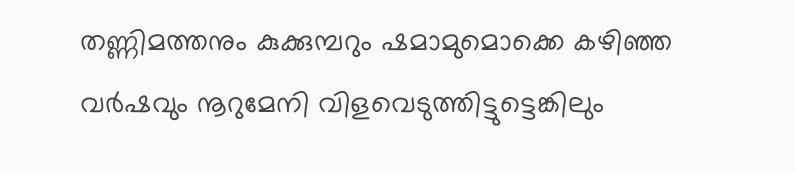തണ്ണിമത്തനും കുക്കുമ്പറും ഷമാമുമൊക്കെ കഴിഞ്ഞ വർഷവും നൂറുമേനി വിളവെടുത്തിട്ടുട്ടെങ്കിലും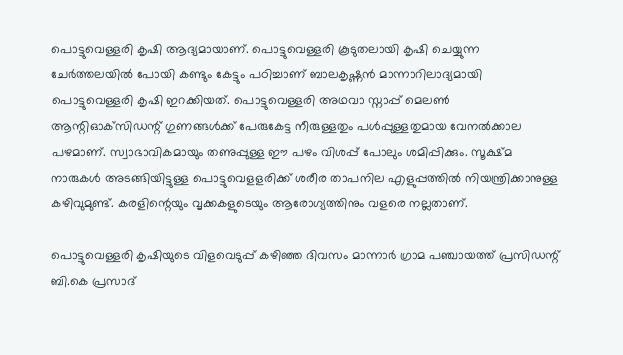പൊട്ടുവെള്ളരി കൃഷി ആദ്യമായാണ്. പൊട്ടുവെള്ളരി കൂടുതലായി കൃഷി ചെയ്യുന്ന ചേർത്തലയിൽ പോയി കണ്ടും കേട്ടും പഠിച്ചാണ് ബാലകൃഷ്ണൻ മാന്നാറിലാദ്യമായി പൊട്ടുവെള്ളരി കൃഷി ഇറക്കിയത്. പൊട്ടുവെള്ളരി അഥവാ സ്നാപ്പ് മെലൺ ആന്റിഓക്‌സിഡന്റ് ഗുണങ്ങൾക്ക് പേരുകേട്ട നീരുള്ളതും പൾപ്പുള്ളതുമായ വേനൽക്കാല പഴമാണ്. സ്വാഭാവികമായും തണുപ്പുള്ള ഈ പഴം വിശപ്പ് പോലും ശമിപ്പിക്കും. സൂക്ഷ്മ നാരുകൾ അടങ്ങിയിട്ടുള്ള പൊട്ടുവെളളരിക്ക് ശരീര താപനില എളുപ്പത്തിൽ നിയന്ത്രിക്കാനുള്ള കഴിവുമുണ്ട്. കരളിന്റെയും വൃക്കകളുടെയും ആരോഗ്യത്തിനും വളരെ നല്ലതാണ്.

പൊട്ടുവെള്ളരി കൃഷിയുടെ വിളവെടുപ്പ് കഴിഞ്ഞ ദിവസം മാന്നാർ ഗ്രാമ പഞ്ചായത്ത് പ്രസിഡന്റ് ബി.കെ പ്രസാദ്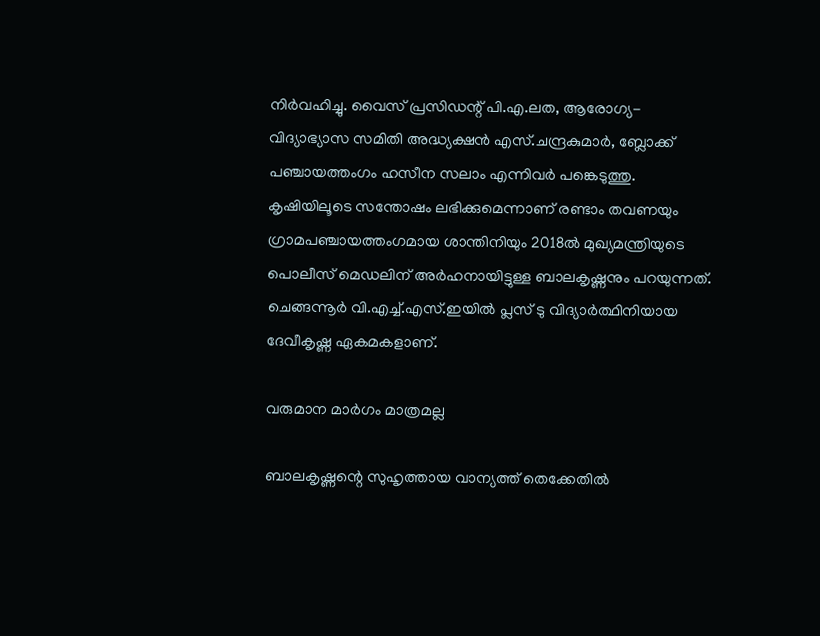നിർവഹിച്ചു. വൈസ് പ്രസിഡന്റ് പി.എ.ലത, ആരോഗ്യ-വിദ്യാഭ്യാസ സമിതി അദ്ധ്യക്ഷൻ എസ്.ചന്ദ്രകുമാർ, ബ്ലോക്ക് പഞ്ചായത്തംഗം ഹസീന സലാം എന്നിവർ പങ്കെടുത്തു. കൃഷിയിലൂടെ സന്തോഷം ലഭിക്കുമെന്നാണ് രണ്ടാം തവണയും ഗ്രാമപഞ്ചായത്തംഗമായ ശാന്തിനിയും 2018ൽ മുഖ്യമന്ത്രിയുടെ പൊലീസ് മെഡലിന് അർഹനായിട്ടുള്ള ബാലകൃഷ്ണനും പറയുന്നത്. ചെങ്ങന്നൂർ വി.എച്ച്.എസ്.ഇയിൽ പ്ലസ് ടു വിദ്യാർത്ഥിനിയായ ദേവീകൃഷ്ണ ഏകമകളാണ്.

വരുമാന മാർഗം മാത്രമല്ല

ബാലകൃഷ്ണന്റെ സുഹൃത്തായ വാന്യത്ത് തെക്കേതിൽ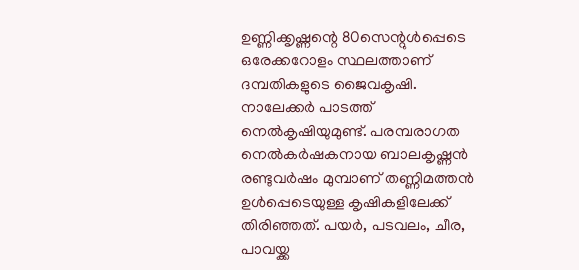ഉണ്ണിക്കൃഷ്ണന്റെ 80സെന്റുൾപ്പെടെ ഒരേക്കറോളം സ്ഥലത്താണ് ദമ്പതികളുടെ ജൈവകൃഷി. നാലേക്കർ പാടത്ത് നെൽകൃഷിയുമുണ്ട്. പരമ്പരാഗത നെൽകർഷകനായ ബാലകൃഷ്ണൻ രണ്ടുവർഷം മുമ്പാണ് തണ്ണിമത്തൻ ഉൾപ്പെടെയുള്ള കൃഷികളിലേക്ക് തിരിഞ്ഞത്. പയർ, പടവലം, ചീര, പാവയ്ക്ക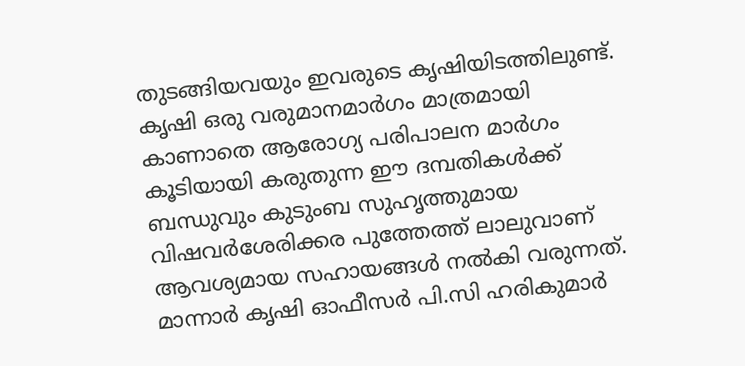തുടങ്ങിയവയും ഇവരുടെ കൃഷിയിടത്തിലുണ്ട്. കൃഷി ഒരു വരുമാനമാർഗം മാത്രമായി കാണാതെ ആരോഗ്യ പരിപാലന മാർഗം കൂടിയായി കരുതുന്ന ഈ ദമ്പതികൾക്ക് ബന്ധുവും കുടുംബ സുഹൃത്തുമായ വിഷവർശേരിക്കര പുത്തേത്ത് ലാലുവാണ് ആവശ്യമായ സഹായങ്ങൾ നൽകി വരുന്നത്. മാന്നാർ കൃഷി ഓഫീസർ പി.സി ഹരികുമാർ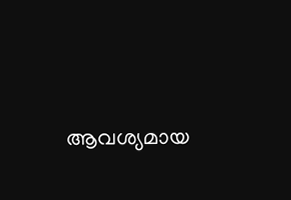ആവശ്യമായ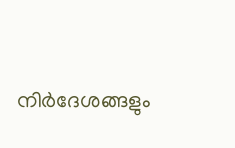നിർദേശങ്ങളും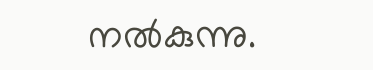നൽകുന്നു.